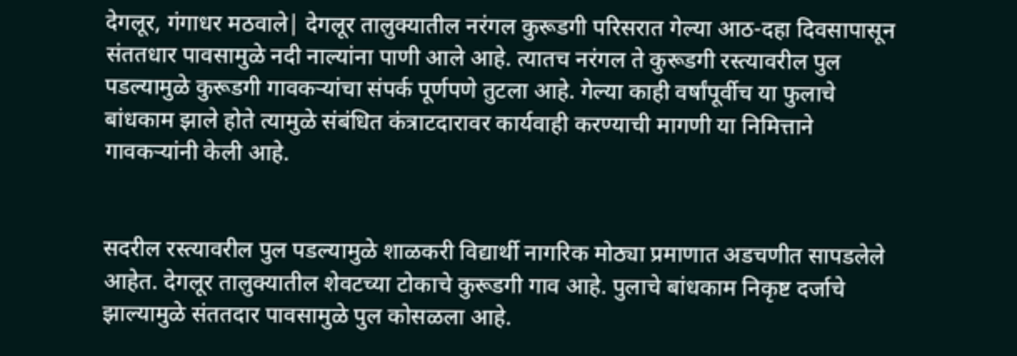देगलूर, गंगाधर मठवाले| देगलूर तालुक्यातील नरंगल कुरूडगी परिसरात गेल्या आठ-दहा दिवसापासून संततधार पावसामुळे नदी नाल्यांना पाणी आले आहे. त्यातच नरंगल ते कुरूडगी रस्त्यावरील पुल पडल्यामुळे कुरूडगी गावकऱ्यांचा संपर्क पूर्णपणे तुटला आहे. गेल्या काही वर्षांपूर्वीच या फुलाचे बांधकाम झाले होते त्यामुळे संबंधित कंत्राटदारावर कार्यवाही करण्याची मागणी या निमित्ताने गावकऱ्यांनी केली आहे.


सदरील रस्त्यावरील पुल पडल्यामुळे शाळकरी विद्यार्थी नागरिक मोठ्या प्रमाणात अडचणीत सापडलेले आहेत. देगलूर तालुक्यातील शेवटच्या टोकाचे कुरूडगी गाव आहे. पुलाचे बांधकाम निकृष्ट दर्जाचे झाल्यामुळे संततदार पावसामुळे पुल कोसळला आहे.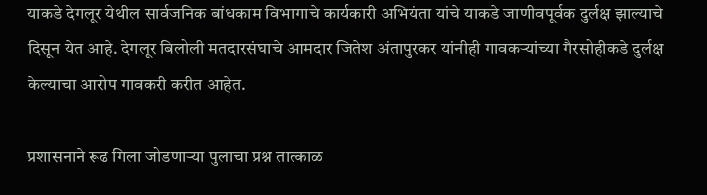याकडे देगलूर येथील सार्वजनिक बांधकाम विभागाचे कार्यकारी अभियंता यांचे याकडे जाणीवपूर्वक दुर्लक्ष झाल्याचे दिसून येत आहे. देगलूर बिलोली मतदारसंघाचे आमदार जितेश अंतापुरकर यांनीही गावकऱ्यांच्या गैरसोहीकडे दुर्लक्ष केल्याचा आरोप गावकरी करीत आहेत.

प्रशासनाने रूढ गिला जोडणाऱ्या पुलाचा प्रश्न तात्काळ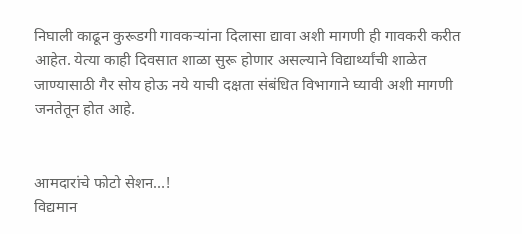निघाली काढून कुरूडगी गावकऱ्यांना दिलासा द्यावा अशी मागणी ही गावकरी करीत आहेत. येत्या काही दिवसात शाळा सुरू होणार असल्याने विद्यार्थ्यांची शाळेत जाण्यासाठी गैर सोय होऊ नये याची दक्षता संबंधित विभागाने घ्यावी अशी मागणी जनतेतून होत आहे.


आमदारांचे फोटो सेशन…!
विद्यमान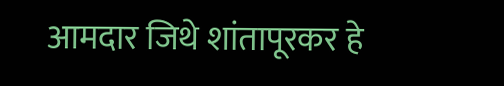आमदार जिथे शांतापूरकर हे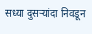सध्या दुसऱ्यांदा निवडून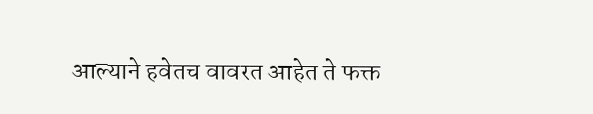आल्याने हवेतच वावरत आहेत ते फक्त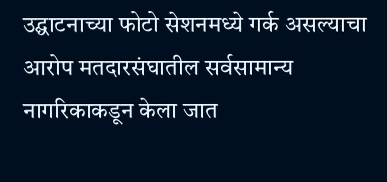उद्घाटनाच्या फोटो सेशनमध्ये गर्क असल्याचा आरोप मतदारसंघातील सर्वसामान्य नागरिकाकडून केला जात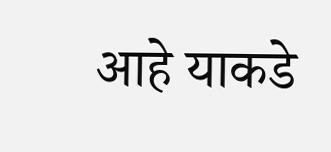आहे याकडे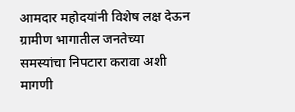आमदार महोदयांनी विशेष लक्ष देऊन ग्रामीण भागातील जनतेच्या समस्यांचा निपटारा करावा अशी मागणी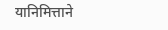यानिमित्ताने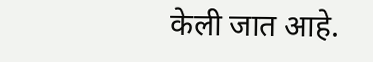केली जात आहे.